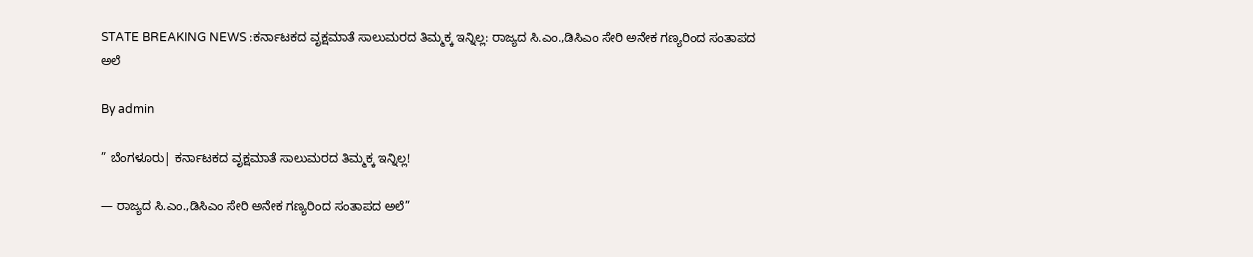STATE BREAKING NEWS :ಕರ್ನಾಟಕದ ವೃಕ್ಷಮಾತೆ ಸಾಲುಮರದ ತಿಮ್ಮಕ್ಕ ಇನ್ನಿಲ್ಲ: ರಾಜ್ಯದ ಸಿ.ಎಂ.,ಡಿಸಿಎಂ ಸೇರಿ ಅನೇಕ ಗಣ್ಯರಿಂದ ಸಂತಾಪದ ಅಲೆ

By admin

” ಬೆಂಗಳೂರು| ಕರ್ನಾಟಕದ ವೃಕ್ಷಮಾತೆ ಸಾಲುಮರದ ತಿಮ್ಮಕ್ಕ ಇನ್ನಿಲ್ಲ!

— ರಾಜ್ಯದ ಸಿ.ಎಂ.,ಡಿಸಿಎಂ ಸೇರಿ ಅನೇಕ ಗಣ್ಯರಿಂದ ಸಂತಾಪದ ಅಲೆ”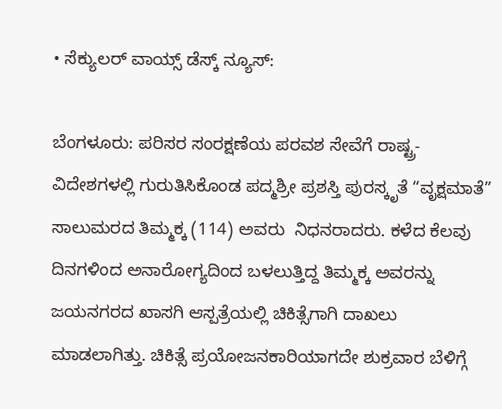• ಸೆಕ್ಯುಲರ್‌ ವಾಯ್ಸ್‌ ಡೆಸ್ಕ್‌ ನ್ಯೂಸ್:

ಬೆಂಗಳೂರು: ಪರಿಸರ ಸಂರಕ್ಷಣೆಯ ಪರವಶ ಸೇವೆಗೆ ರಾಷ್ಟ್ರ-ವಿದೇಶಗಳಲ್ಲಿ ಗುರುತಿಸಿಕೊಂಡ ಪದ್ಮಶ್ರೀ ಪ್ರಶಸ್ತಿ ಪುರಸ್ಕೃತೆ “ವೃಕ್ಷಮಾತೆ” ಸಾಲುಮರದ ತಿಮ್ಮಕ್ಕ (114) ಅವರು  ನಿಧನರಾದರು. ಕಳೆದ ಕೆಲವು ದಿನಗಳಿಂದ ಅನಾರೋಗ್ಯದಿಂದ ಬಳಲುತ್ತಿದ್ದ ತಿಮ್ಮಕ್ಕ ಅವರನ್ನು ಜಯನಗರದ ಖಾಸಗಿ ಆಸ್ಪತ್ರೆಯಲ್ಲಿ ಚಿಕಿತ್ಸೆಗಾಗಿ ದಾಖಲು ಮಾಡಲಾಗಿತ್ತು. ಚಿಕಿತ್ಸೆ ಪ್ರಯೋಜನಕಾರಿಯಾಗದೇ ಶುಕ್ರವಾರ ಬೆಳಿಗ್ಗೆ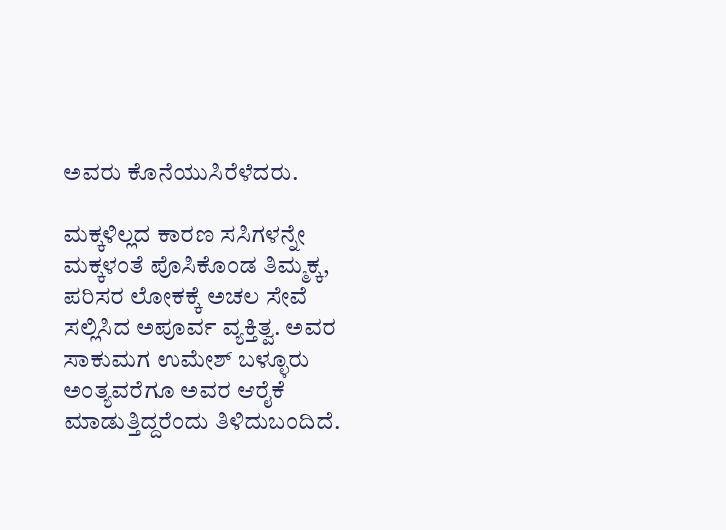ಅವರು ಕೊನೆಯುಸಿರೆಳೆದರು.

ಮಕ್ಕಳಿಲ್ಲದ ಕಾರಣ ಸಸಿಗಳನ್ನೇ ಮಕ್ಕಳಂತೆ ಪೊಸಿಕೊಂಡ ತಿಮ್ಮಕ್ಕ, ಪರಿಸರ ಲೋಕಕ್ಕೆ ಅಚಲ ಸೇವೆ ಸಲ್ಲಿಸಿದ ಅಪೂರ್ವ ವ್ಯಕ್ತಿತ್ವ. ಅವರ ಸಾಕುಮಗ ಉಮೇಶ್ ಬಳ್ಳೂರು ಅಂತ್ಯವರೆಗೂ ಅವರ ಆರೈಕೆ ಮಾಡುತ್ತಿದ್ದರೆಂದು ತಿಳಿದುಬಂದಿದೆ.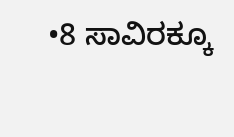•8 ಸಾವಿರಕ್ಕೂ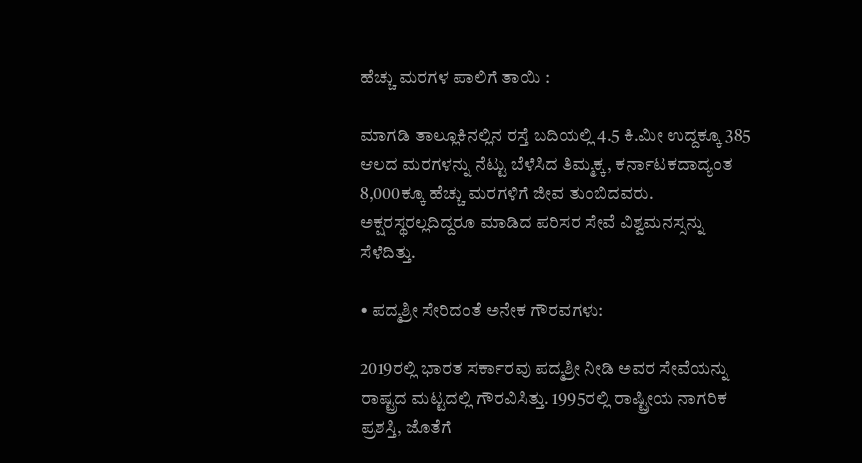ಹೆಚ್ಚು ಮರಗಳ ಪಾಲಿಗೆ ತಾಯಿ :

ಮಾಗಡಿ ತಾಲ್ಲೂಕಿನಲ್ಲಿನ ರಸ್ತೆ ಬದಿಯಲ್ಲಿ 4.5 ಕಿ.ಮೀ ಉದ್ದಕ್ಕೂ 385 ಆಲದ ಮರಗಳನ್ನು ನೆಟ್ಟು ಬೆಳೆಸಿದ ತಿಮ್ಮಕ್ಕ, ಕರ್ನಾಟಕದಾದ್ಯಂತ 8,000ಕ್ಕೂ ಹೆಚ್ಚು ಮರಗಳಿಗೆ ಜೀವ ತುಂಬಿದವರು. ಅಕ್ಷರಸ್ಥರಲ್ಲದಿದ್ದರೂ ಮಾಡಿದ ಪರಿಸರ ಸೇವೆ ವಿಶ್ವಮನಸ್ಸನ್ನು ಸೆಳೆದಿತ್ತು.

• ಪದ್ಮಶ್ರೀ ಸೇರಿದಂತೆ ಅನೇಕ ಗೌರವಗಳು:

2019ರಲ್ಲಿ ಭಾರತ ಸರ್ಕಾರವು ಪದ್ಮಶ್ರೀ ನೀಡಿ ಅವರ ಸೇವೆಯನ್ನು ರಾಷ್ಟ್ರದ ಮಟ್ಟದಲ್ಲಿ ಗೌರವಿಸಿತ್ತು. 1995ರಲ್ಲಿ ರಾಷ್ಟ್ರೀಯ ನಾಗರಿಕ ಪ್ರಶಸ್ತಿ, ಜೊತೆಗೆ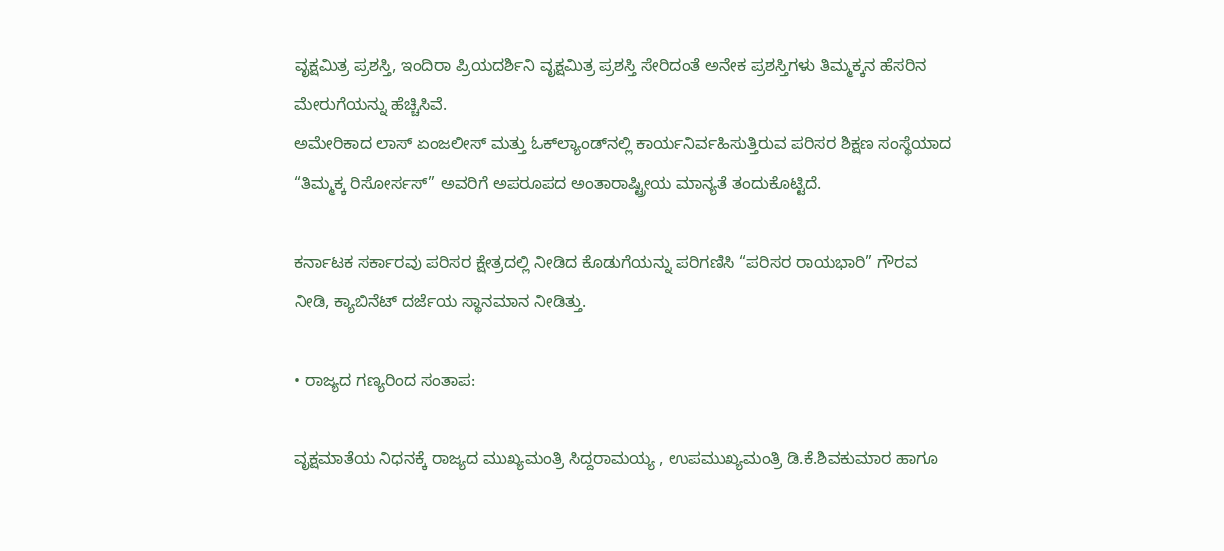ವೃಕ್ಷಮಿತ್ರ ಪ್ರಶಸ್ತಿ, ಇಂದಿರಾ ಪ್ರಿಯದರ್ಶಿನಿ ವೃಕ್ಷಮಿತ್ರ ಪ್ರಶಸ್ತಿ ಸೇರಿದಂತೆ ಅನೇಕ ಪ್ರಶಸ್ತಿಗಳು ತಿಮ್ಮಕ್ಕನ ಹೆಸರಿನ ಮೇರುಗೆಯನ್ನು ಹೆಚ್ಚಿಸಿವೆ.
ಅಮೇರಿಕಾದ ಲಾಸ್ ಏಂಜಲೀಸ್ ಮತ್ತು ಓಕ್‌ಲ್ಯಾಂಡ್‌ನಲ್ಲಿ ಕಾರ್ಯನಿರ್ವಹಿಸುತ್ತಿರುವ ಪರಿಸರ ಶಿಕ್ಷಣ ಸಂಸ್ಥೆಯಾದ “ತಿಮ್ಮಕ್ಕ ರಿಸೋರ್ಸಸ್” ಅವರಿಗೆ ಅಪರೂಪದ ಅಂತಾರಾಷ್ಟ್ರೀಯ ಮಾನ್ಯತೆ ತಂದುಕೊಟ್ಟಿದೆ.

ಕರ್ನಾಟಕ ಸರ್ಕಾರವು ಪರಿಸರ ಕ್ಷೇತ್ರದಲ್ಲಿ ನೀಡಿದ ಕೊಡುಗೆಯನ್ನು ಪರಿಗಣಿಸಿ “ಪರಿಸರ ರಾಯಭಾರಿ” ಗೌರವ ನೀಡಿ, ಕ್ಯಾಬಿನೆಟ್ ದರ್ಜೆಯ ಸ್ಥಾನಮಾನ ನೀಡಿತ್ತು.

• ರಾಜ್ಯದ ಗಣ್ಯರಿಂದ ಸಂತಾಪ:

ವೃಕ್ಷಮಾತೆಯ ನಿಧನಕ್ಕೆ ರಾಜ್ಯದ ಮುಖ್ಯಮಂತ್ರಿ ಸಿದ್ದರಾಮಯ್ಯ , ಉಪಮುಖ್ಯಮಂತ್ರಿ ಡಿ.ಕೆ.ಶಿವಕುಮಾರ ಹಾಗೂ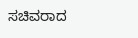ಸಚಿವರಾದ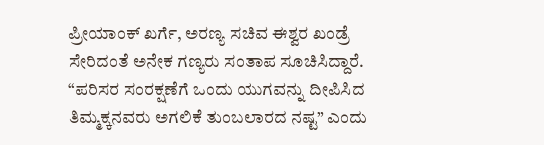ಪ್ರೀಯಾಂಕ್‌ ಖರ್ಗೆ, ಅರಣ್ಯ ಸಚಿವ ಈಶ್ವರ ಖಂಡ್ರೆ  ಸೇರಿದಂತೆ ಅನೇಕ ಗಣ್ಯರು ಸಂತಾಪ ಸೂಚಿಸಿದ್ದಾರೆ. “ಪರಿಸರ ಸಂರಕ್ಷಣೆಗೆ ಒಂದು ಯುಗವನ್ನು ದೀಪಿಸಿದ ತಿಮ್ಮಕ್ಕನವರು ಅಗಲಿಕೆ ತುಂಬಲಾರದ ನಷ್ಟ” ಎಂದು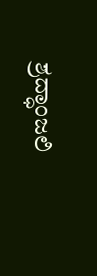ಶ್ರದ್ಧಾಂಜಲಿ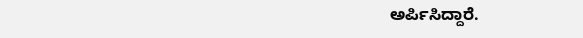ಅರ್ಪಿಸಿದ್ದಾರೆ.